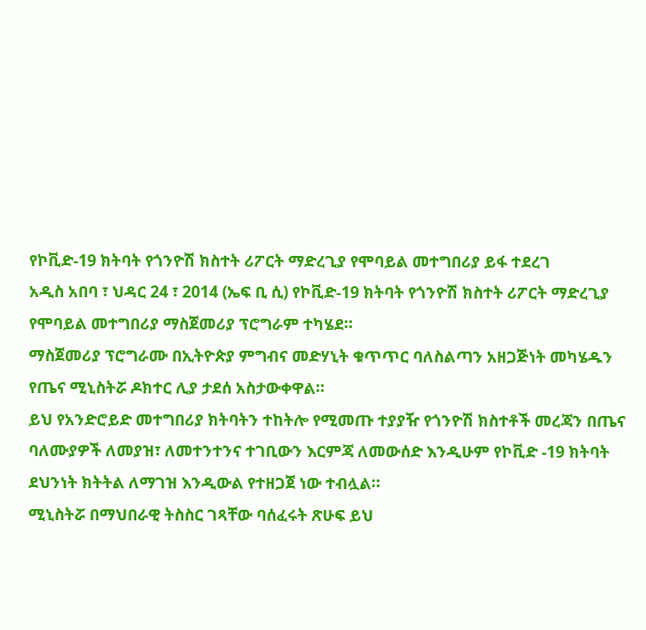የኮቪድ-19 ክትባት የጎንዮሽ ክስተት ሪፖርት ማድረጊያ የሞባይል መተግበሪያ ይፋ ተደረገ
አዲስ አበባ ፣ ህዳር 24 ፣ 2014 (ኤፍ ቢ ሲ) የኮቪድ-19 ክትባት የጎንዮሽ ክስተት ሪፖርት ማድረጊያ የሞባይል መተግበሪያ ማስጀመሪያ ፕሮግራም ተካሄደ።
ማስጀመሪያ ፕሮግራሙ በኢትዮጵያ ምግብና መድሃኒት ቁጥጥር ባለስልጣን አዘጋጅነት መካሄዱን የጤና ሚኒስትሯ ዶክተር ሊያ ታደሰ አስታውቀዋል።
ይህ የአንድሮይድ መተግበሪያ ክትባትን ተከትሎ የሚመጡ ተያያዥ የጎንዮሽ ክስተቶች መረጃን በጤና ባለሙያዎች ለመያዝ፣ ለመተንተንና ተገቢውን እርምጃ ለመውሰድ እንዲሁም የኮቪድ -19 ክትባት ደህንነት ክትትል ለማገዝ እንዲውል የተዘጋጀ ነው ተብሏል።
ሚኒስትሯ በማህበራዊ ትስስር ገጻቸው ባሰፈሩት ጽሁፍ ይህ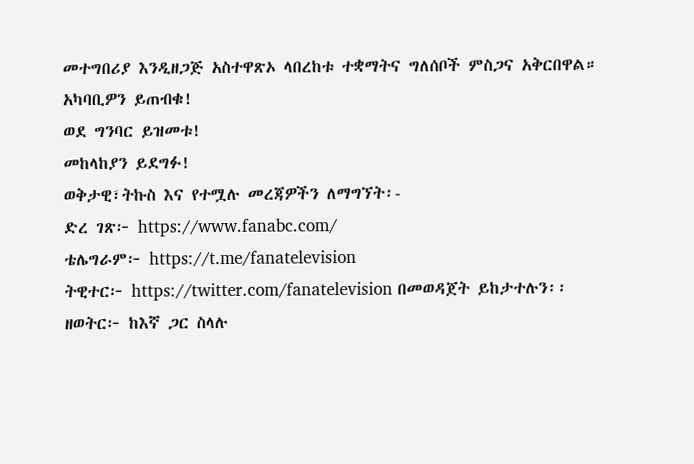መተግበሪያ እንዲዘጋጅ አስተዋጽኦ ላበረከቱ ተቋማትና ግለሰቦች ምስጋና አቅርበዋል።
አካባቢዎን ይጠብቁ!
ወደ ግንባር ይዝመቱ!
መከላከያን ይደግፉ!
ወቅታዊ፣ትኩስ እና የተሟሉ መረጃዎችን ለማግኘት፡-
ድረ ገጽ፦ https://www.fanabc.com/
ቴሌግራም፦ https://t.me/fanatelevision
ትዊተር፦ https://twitter.com/fanatelevision በመወዳጀት ይከታተሉን፡፡
ዘወትር፦ ከእኛ ጋር ስላሉ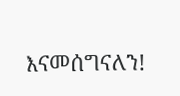እናመሰግናለን!